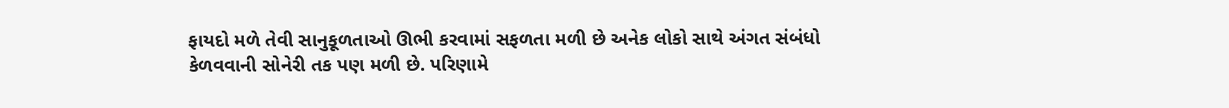ફાયદો મળે તેવી સાનુકૂળતાઓ ઊભી કરવામાં સફળતા મળી છે અનેક લોકો સાથે અંગત સંબંધો કેળવવાની સોનેરી તક પણ મળી છે. પરિણામે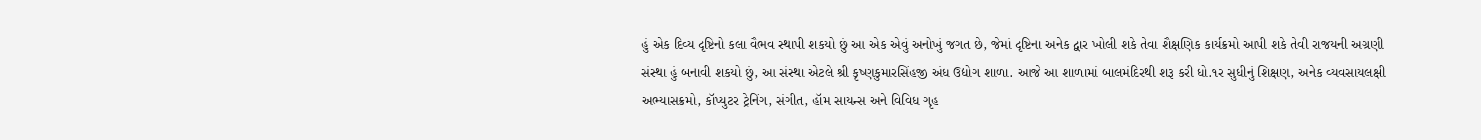હું એક દિવ્ય દૃષ્ટિનો કલા વૈભવ સ્થાપી શકયો છું આ એક એવું અનોખું જગત છે, જેમાં દૃષ્ટિના અનેક દ્વાર ખોલી શકે તેવા શૈક્ષણિક કાર્યક્રમો આપી શકે તેવી રાજયની અગ્રણી સંસ્થા હું બનાવી શકયો છું, આ સંસ્થા એટલે શ્રી કૃષ્ણકુમારસિંહજી અંધ ઉદ્યોગ શાળા. આજે આ શાળામાં બાલમંદિરથી શરૂ કરી ધો.૧ર સુધીનું શિક્ષણ, અનેક વ્યવસાયલક્ષી અભ્યાસક્રમો, કૉપ્યુટર ટ્રેનિંગ, સંગીત, હૉમ સાયન્સ અને વિવિધ ગૃહ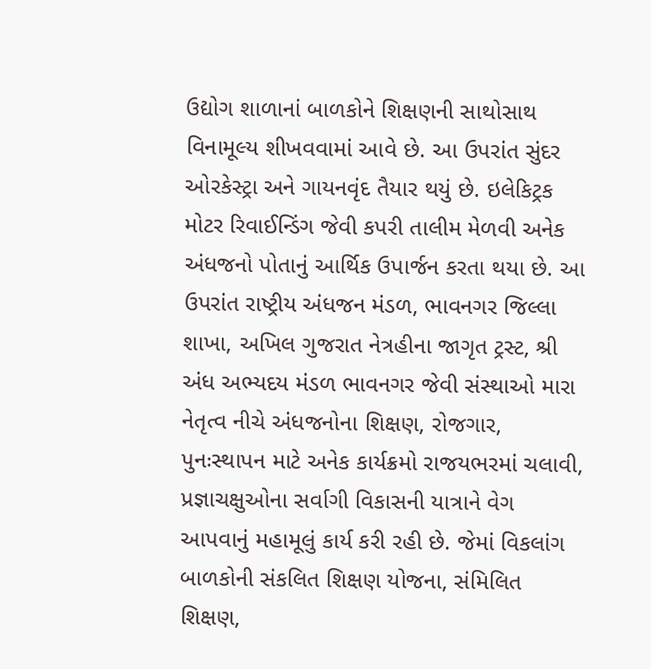ઉદ્યોગ શાળાનાં બાળકોને શિક્ષણની સાથોસાથ વિનામૂલ્ય શીખવવામાં આવે છે. આ ઉપરાંત સુંદર ઓરકેસ્ટ્રા અને ગાયનવૃંદ તૈયાર થયું છે. ઇલેકિટ્રક મોટર રિવાઈન્ડિંગ જેવી કપરી તાલીમ મેળવી અનેક અંધજનો પોતાનું આર્થિક ઉપાર્જન કરતા થયા છે. આ ઉપરાંત રાષ્ટ્રીય અંધજન મંડળ, ભાવનગર જિલ્લા શાખા, અખિલ ગુજરાત નેત્રહીના જાગૃત ટ્રસ્ટ, શ્રી અંધ અભ્યદય મંડળ ભાવનગર જેવી સંસ્થાઓ મારા નેતૃત્વ નીચે અંધજનોના શિક્ષણ, રોજગાર, પુનઃસ્થાપન માટે અનેક કાર્યક્રમો રાજયભરમાં ચલાવી, પ્રજ્ઞાચક્ષુઓના સર્વાગી વિકાસની યાત્રાને વેગ આપવાનું મહામૂલું કાર્ય કરી રહી છે. જેમાં વિકલાંગ બાળકોની સંકલિત શિક્ષણ યોજના, સંમિલિત શિક્ષણ,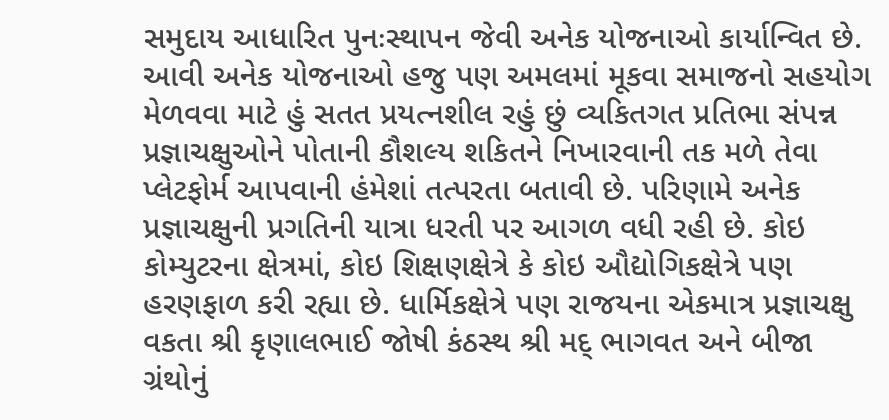સમુદાય આધારિત પુનઃસ્થાપન જેવી અનેક યોજનાઓ કાર્યાન્વિત છે. આવી અનેક યોજનાઓ હજુ પણ અમલમાં મૂકવા સમાજનો સહયોગ મેળવવા માટે હું સતત પ્રયત્નશીલ રહું છું વ્યકિતગત પ્રતિભા સંપન્ન પ્રજ્ઞાચક્ષુઓને પોતાની કૌશલ્ય શકિતને નિખારવાની તક મળે તેવા પ્લેટફોર્મ આપવાની હંમેશાં તત્પરતા બતાવી છે. પરિણામે અનેક પ્રજ્ઞાચક્ષુની પ્રગતિની યાત્રા ધરતી પર આગળ વધી રહી છે. કોઇ કોમ્યુટરના ક્ષેત્રમાં, કોઇ શિક્ષણક્ષેત્રે કે કોઇ ઔદ્યોગિકક્ષેત્રે પણ હરણફાળ કરી રહ્યા છે. ધાર્મિકક્ષેત્રે પણ રાજયના એકમાત્ર પ્રજ્ઞાચક્ષુ વકતા શ્રી કૃણાલભાઈ જોષી કંઠસ્થ શ્રી મદ્ ભાગવત અને બીજા ગ્રંથોનું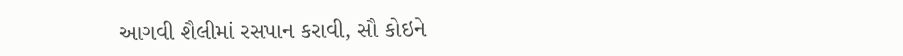આગવી શૈલીમાં રસપાન કરાવી, સૌ કોઇને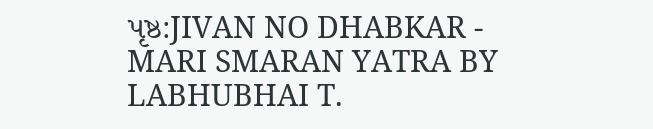પૃષ્ઠ:JIVAN NO DHABKAR - MARI SMARAN YATRA BY LABHUBHAI T.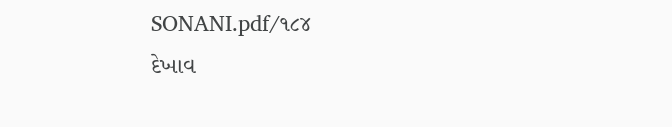SONANI.pdf/૧૮૪
દેખાવ